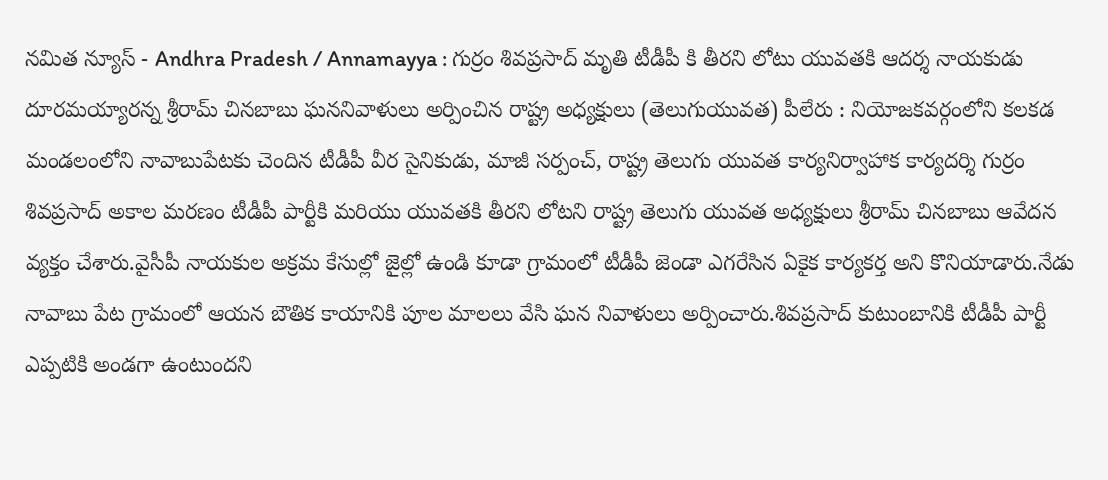నమిత న్యూస్ - Andhra Pradesh / Annamayya : గుర్రం శివప్రసాద్ మృతి టీడీపీ కి తీరని లోటు యువతకి ఆదర్శ నాయకుడు దూరమయ్యారన్న శ్రీరామ్ చినబాబు ఘననివాళులు అర్పించిన రాష్ట్ర అధ్యక్షులు (తెలుగుయువత) పీలేరు : నియోజకవర్గంలోని కలకడ మండలంలోని నావాబుపేటకు చెందిన టీడీపీ వీర సైనికుడు, మాజీ సర్పంచ్, రాష్ట్ర తెలుగు యువత కార్యనిర్వాహాక కార్యదర్శి గుర్రం శివప్రసాద్ అకాల మరణం టీడీపీ పార్టీకి మరియు యువతకి తీరని లోటని రాష్ట్ర తెలుగు యువత అధ్యక్షులు శ్రీరామ్ చినబాబు ఆవేదన వ్యక్తం చేశారు.వైసీపీ నాయకుల అక్రమ కేసుల్లో జైల్లో ఉండి కూడా గ్రామంలో టీడీపీ జెండా ఎగరేసిన ఏకైక కార్యకర్త అని కొనియాడారు.నేడు నావాబు పేట గ్రామంలో ఆయన బౌతిక కాయానికి పూల మాలలు వేసి ఘన నివాళులు అర్పించారు.శివప్రసాద్ కుటుంబానికి టీడీపీ పార్టీ ఎప్పటికి అండగా ఉంటుందని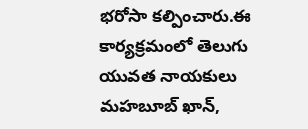భరోసా కల్పించారు.ఈ కార్యక్రమంలో తెలుగు యువత నాయకులు మహబూబ్ ఖాన్,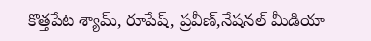కొత్తపేట శ్యామ్, రూపేష్, ప్రవీణ్,నేషనల్ మీడియా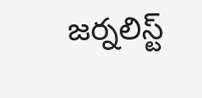జర్నలిస్ట్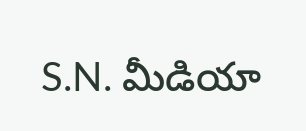S.N. మీడియా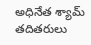అధినేత శ్యామ్ తదితరులు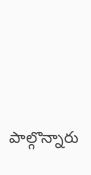పాల్గొన్నారు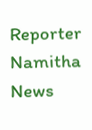Reporter
Namitha News